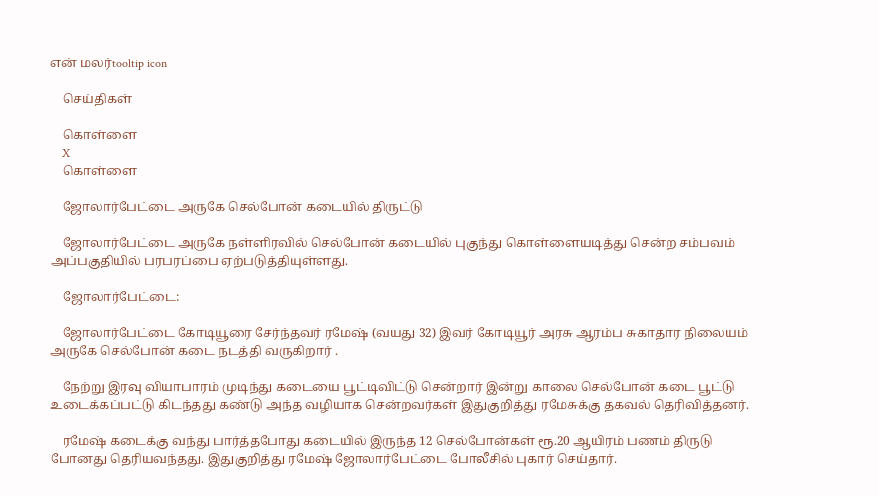என் மலர்tooltip icon

    செய்திகள்

    கொள்ளை
    X
    கொள்ளை

    ஜோலார்பேட்டை அருகே செல்போன் கடையில் திருட்டு

    ஜோலார்பேட்டை அருகே நள்ளிரவில் செல்போன் கடையில் புகுந்து கொள்ளையடித்து சென்ற சம்பவம் அப்பகுதியில் பரபரப்பை ஏற்படுத்தியுள்ளது.

    ஜோலார்பேட்டை:

    ஜோலார்பேட்டை கோடியூரை சேர்ந்தவர் ரமேஷ் (வயது 32) இவர் கோடியூர் அரசு ஆரம்ப சுகாதார நிலையம் அருகே செல்போன் கடை நடத்தி வருகிறார் .

    நேற்று இரவு வியாபாரம் முடிந்து கடையை பூட்டிவிட்டு சென்றார் இன்று காலை செல்போன் கடை பூட்டு உடைக்கப்பட்டு கிடந்தது கண்டு அந்த வழியாக சென்றவர்கள் இதுகுறித்து ரமேசுக்கு தகவல் தெரிவித்தனர்.

    ரமேஷ் கடைக்கு வந்து பார்த்தபோது கடையில் இருந்த 12 செல்போன்கள் ரூ.20 ஆயிரம் பணம் திருடு போனது தெரியவந்தது. இதுகுறித்து ரமேஷ் ஜோலார்பேட்டை போலீசில் புகார் செய்தார்.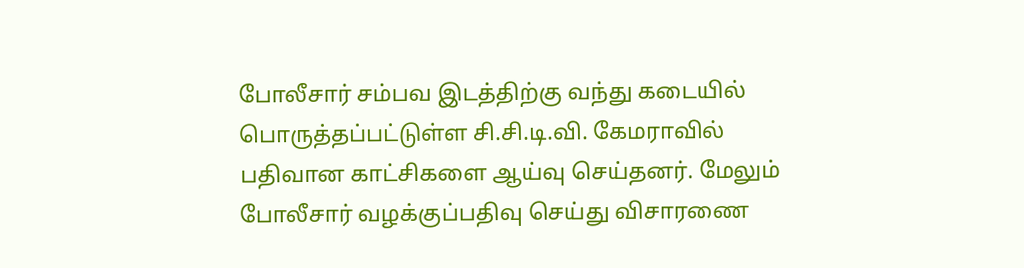போலீசார் சம்பவ இடத்திற்கு வந்து கடையில் பொருத்தப்பட்டுள்ள சி.சி.டி.வி. கேமராவில் பதிவான காட்சிகளை ஆய்வு செய்தனர். மேலும் போலீசார் வழக்குப்பதிவு செய்து விசாரணை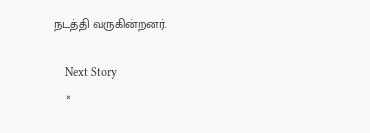நடத்தி வருகின்றனர்.

    Next Story
    ×